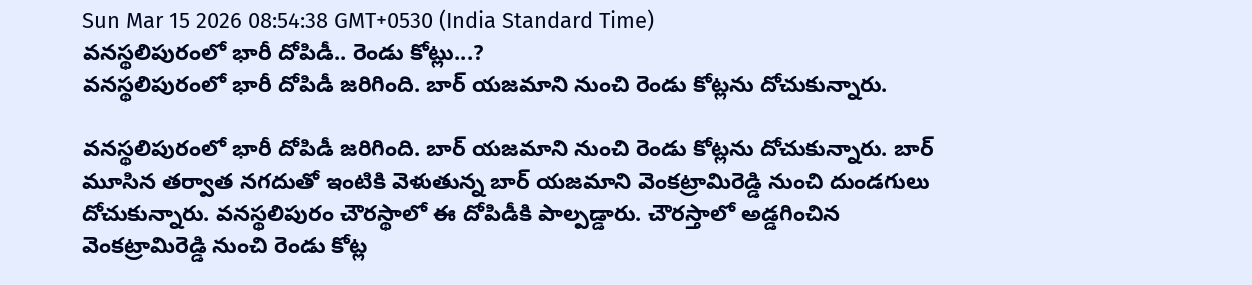Sun Mar 15 2026 08:54:38 GMT+0530 (India Standard Time)
వనస్థలిపురంలో భారీ దోపిడీ.. రెండు కోట్లు...?
వనస్థలిపురంలో భారీ దోపిడీ జరిగింది. బార్ యజమాని నుంచి రెండు కోట్లను దోచుకున్నారు.

వనస్థలిపురంలో భారీ దోపిడీ జరిగింది. బార్ యజమాని నుంచి రెండు కోట్లను దోచుకున్నారు. బార్ మూసిన తర్వాత నగదుతో ఇంటికి వెళుతున్న బార్ యజమాని వెంకట్రామిరెడ్డి నుంచి దుండగులు దోచుకున్నారు. వనస్థలిపురం చౌరస్థాలో ఈ దోపిడీకి పాల్పడ్డారు. చౌరస్తాలో అడ్డగించిన వెంకట్రామిరెడ్డి నుంచి రెండు కోట్ల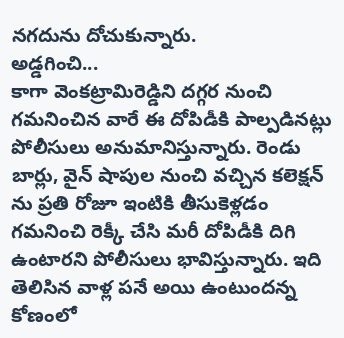నగదును దోచుకున్నారు.
అడ్డగించి...
కాగా వెంకట్రామిరెడ్డిని దగ్గర నుంచి గమనించిన వారే ఈ దోపిడీకి పాల్పడినట్లు పోలీసులు అనుమానిస్తున్నారు. రెండు బార్లు, వైన్ షాపుల నుంచి వచ్చిన కలెక్షన్ ను ప్రతి రోజూ ఇంటికి తీసుకెళ్లడం గమనించి రెక్కీ చేసి మరీ దోపిడీకి దిగి ఉంటారని పోలీసులు భావిస్తున్నారు. ఇది తెలిసిన వాళ్ల పనే అయి ఉంటుందన్న కోణంలో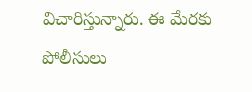విచారిస్తున్నారు. ఈ మేరకు పోలీసులు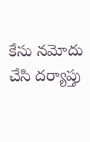కేసు నమోదు చేసి దర్యాప్తు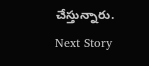చేస్తున్నారు.
Next Story